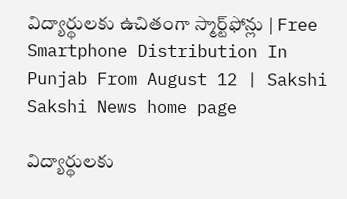విద్యార్థుల‌కు ఉచితంగా స్మార్ట్‌ఫోన్లు | Free Smartphone Distribution In Punjab From August 12 | Sakshi
Sakshi News home page

విద్యార్థుల‌కు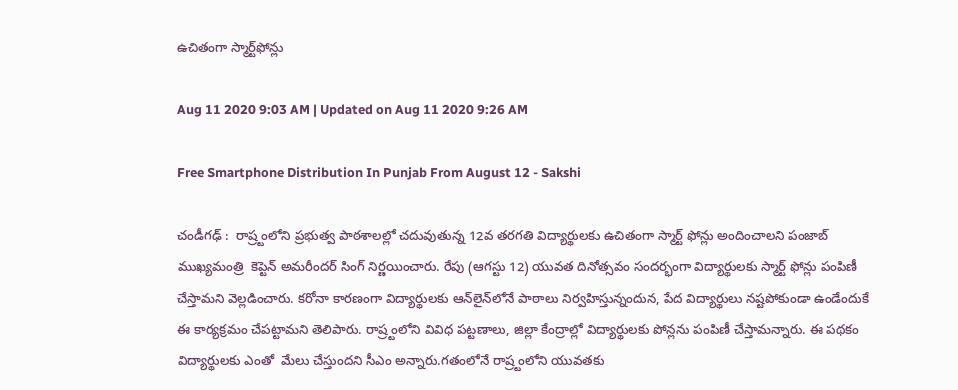ఉచితంగా స్మార్ట్‌ఫోన్లు

Aug 11 2020 9:03 AM | Updated on Aug 11 2020 9:26 AM

Free Smartphone Distribution In Punjab From August 12 - Sakshi

చండీగ‌ఢ్ :  రాష్ర్టంలోని ప్ర‌భుత్వ పాఠ‌శాల‌ల్లో చ‌దువుతున్న 12వ త‌ర‌గ‌తి విద్యార్థుల‌కు ఉచితంగా స్మార్ట్ ఫోన్లు అందించాల‌ని పంజాబ్ ముఖ్య‌మంత్రి  కెప్టెన్ అమరీందర్ సింగ్ నిర్ణయించారు. రేపు (ఆగ‌స్టు 12) యువ‌త దినోత్స‌వం సంద‌ర్భంగా విద్యార్థుల‌కు స్మార్ట్ ఫోన్లు పంపిణీ చేస్తామ‌ని వెల్లడించారు. క‌రోనా కార‌ణంగా విద్యార్థుల‌కు ఆన్‌లైన్‌లోనే పాఠాలు నిర్వ‌హిస్తున్నందున, పేద విద్యార్థులు న‌ష్ట‌పోకుండా ఉండేందుకే ఈ కార్య‌క్ర‌మం చేప‌ట్టామ‌ని తెలిపారు. రాష్ర్టంలోని వివిధ ప‌ట్ట‌ణాలు, జిల్లా కేంద్రాల్లో విద్యార్థుల‌కు పోన్ల‌ను పంపిణీ చేస్తామ‌న్నారు. ఈ ప‌థ‌కం విద్యార్థుల‌కు ఎంతో  మేలు చేస్తుంద‌ని సీఎం అన్నారు.గ‌తంలోనే రాష్ర్టంలోని యువ‌త‌కు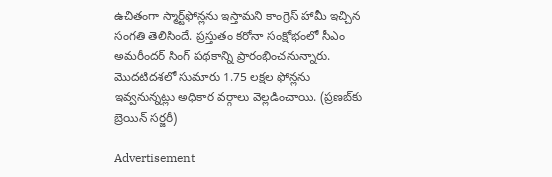ఉచితంగా స్మార్ట్‌ఫోన్ల‌ను ఇస్తామ‌ని కాంగ్రెస్ హామీ ఇచ్చిన సంగ‌తి తెలిసిందే. ప్ర‌స్తుతం క‌రోనా సంక్షోభంలో సీఎం అమ‌రీంద‌ర్ సింగ్ ప‌థ‌కాన్ని ప్రారంభించ‌నున్నారు. మొద‌టిద‌శలో సుమారు 1.75 ల‌క్ష‌ల ఫోన్లను ఇవ్వ‌నున్నట్లు అధికార వ‌ర్గాలు వెల్ల‌డించాయి. (ప్రణబ్‌కు బ్రెయిన్‌ సర్జరీ)

Advertisement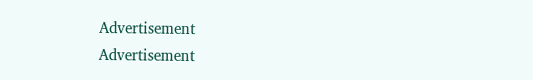Advertisement
Advertisement